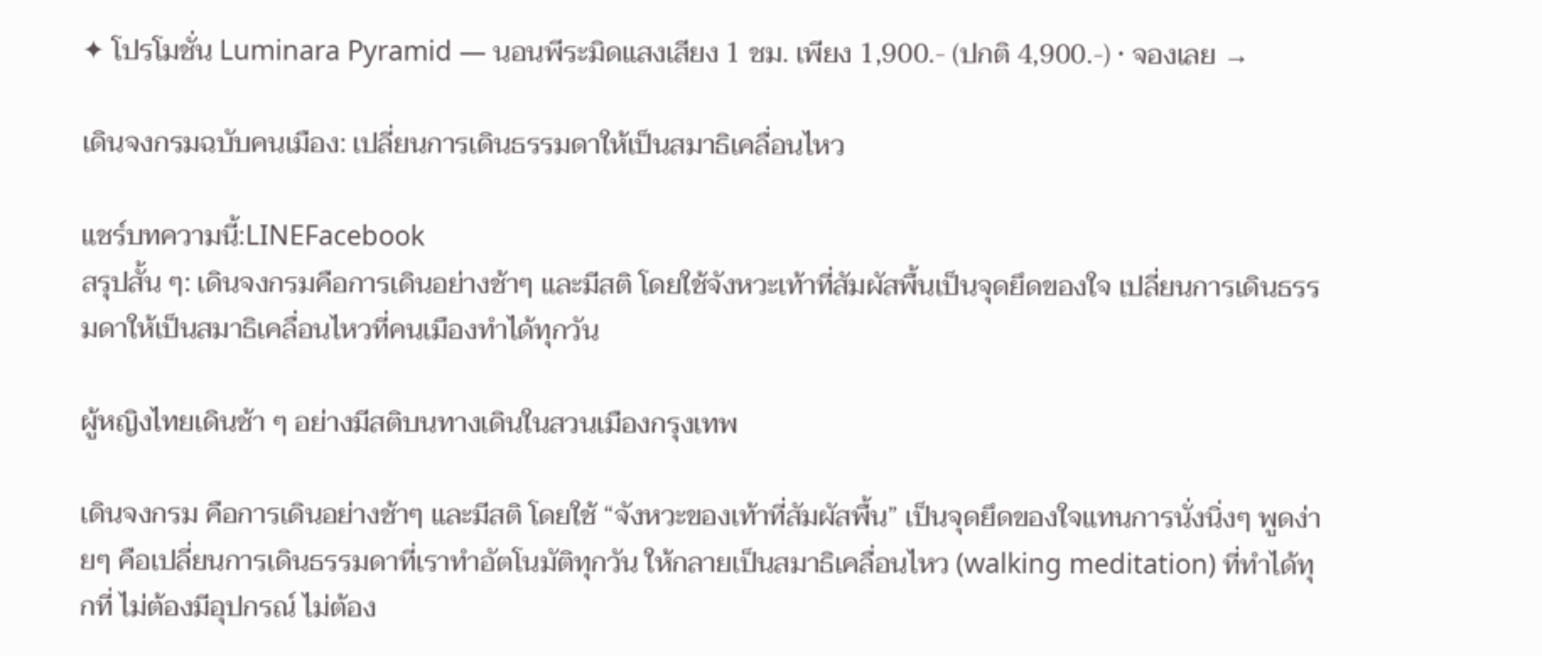✦ โปรโมชั่น Luminara Pyramid — นอนพีระมิดแสงเสียง 1 ชม. เพียง 1,900.- (ปกติ 4,900.-) · จองเลย →

เดินจงกรมฉบับคนเมือง: เปลี่ยนการเดินธรรมดาให้เป็นสมาธิเคลื่อนไหว

แชร์บทความนี้:LINEFacebook
สรุปสั้น ๆ: เดินจงกรมคือการเดินอย่างช้าๆ และมีสติ โดยใช้จังหวะเท้าที่สัมผัสพื้นเป็นจุดยึดของใจ เปลี่ยนการเดินธรรมดาให้เป็นสมาธิเคลื่อนไหวที่คนเมืองทำได้ทุกวัน

ผู้หญิงไทยเดินช้า ๆ อย่างมีสติบนทางเดินในสวนเมืองกรุงเทพ

เดินจงกรม คือการเดินอย่างช้าๆ และมีสติ โดยใช้ “จังหวะของเท้าที่สัมผัสพื้น” เป็นจุดยึดของใจแทนการนั่งนิ่งๆ พูดง่ายๆ คือเปลี่ยนการเดินธรรมดาที่เราทำอัตโนมัติทุกวัน ให้กลายเป็นสมาธิเคลื่อนไหว (walking meditation) ที่ทำได้ทุกที่ ไม่ต้องมีอุปกรณ์ ไม่ต้อง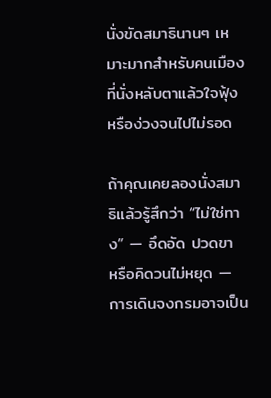นั่งขัดสมาธินานๆ เหมาะมากสำหรับคนเมืองที่นั่งหลับตาแล้วใจฟุ้งหรือง่วงจนไปไม่รอด

ถ้าคุณเคยลองนั่งสมาธิแล้วรู้สึกว่า “ไม่ใช่ทาง” — อึดอัด ปวดขา หรือคิดวนไม่หยุด — การเดินจงกรมอาจเป็น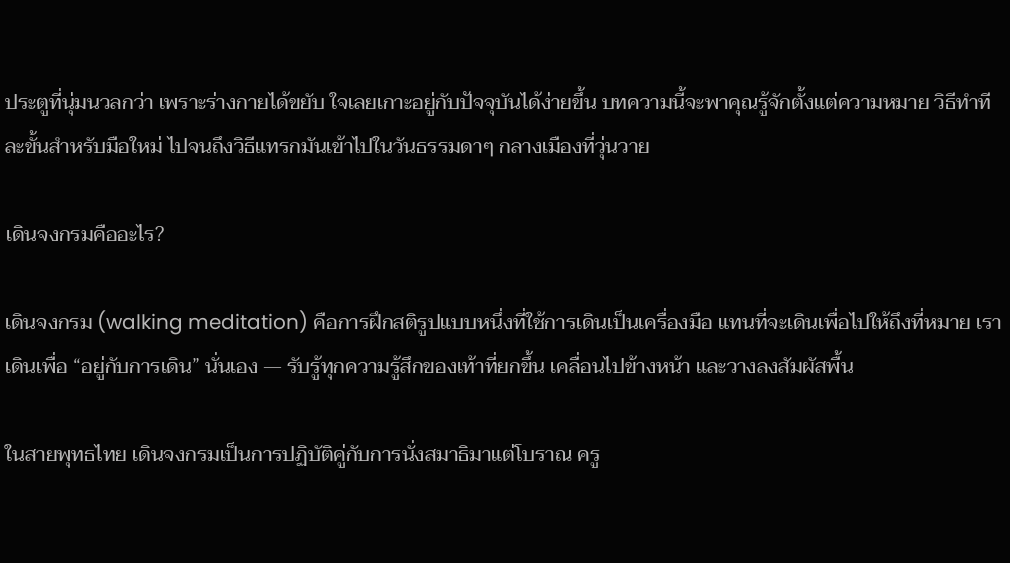ประตูที่นุ่มนวลกว่า เพราะร่างกายได้ขยับ ใจเลยเกาะอยู่กับปัจจุบันได้ง่ายขึ้น บทความนี้จะพาคุณรู้จักตั้งแต่ความหมาย วิธีทำทีละขั้นสำหรับมือใหม่ ไปจนถึงวิธีแทรกมันเข้าไปในวันธรรมดาๆ กลางเมืองที่วุ่นวาย

เดินจงกรมคืออะไร?

เดินจงกรม (walking meditation) คือการฝึกสติรูปแบบหนึ่งที่ใช้การเดินเป็นเครื่องมือ แทนที่จะเดินเพื่อไปให้ถึงที่หมาย เราเดินเพื่อ “อยู่กับการเดิน” นั่นเอง — รับรู้ทุกความรู้สึกของเท้าที่ยกขึ้น เคลื่อนไปข้างหน้า และวางลงสัมผัสพื้น

ในสายพุทธไทย เดินจงกรมเป็นการปฏิบัติคู่กับการนั่งสมาธิมาแต่โบราณ ครู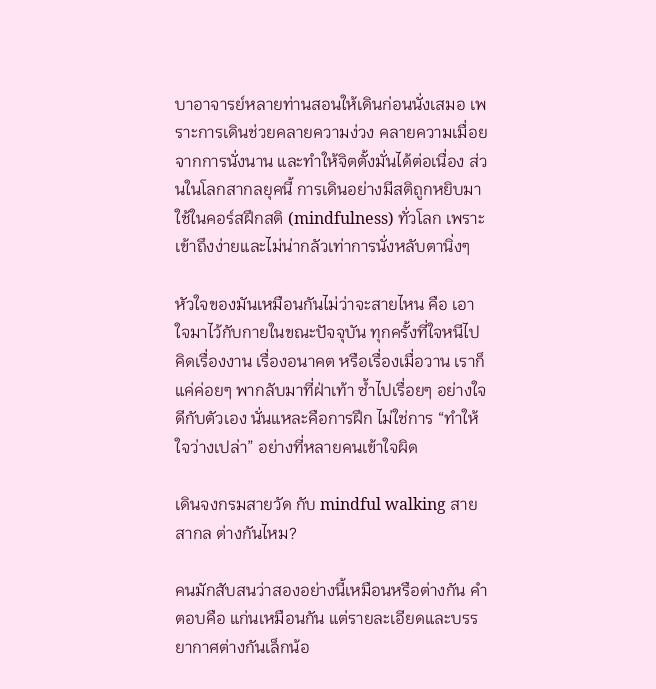บาอาจารย์หลายท่านสอนให้เดินก่อนนั่งเสมอ เพราะการเดินช่วยคลายความง่วง คลายความเมื่อยจากการนั่งนาน และทำให้จิตตั้งมั่นได้ต่อเนื่อง ส่วนในโลกสากลยุคนี้ การเดินอย่างมีสติถูกหยิบมาใช้ในคอร์สฝึกสติ (mindfulness) ทั่วโลก เพราะเข้าถึงง่ายและไม่น่ากลัวเท่าการนั่งหลับตานิ่งๆ

หัวใจของมันเหมือนกันไม่ว่าจะสายไหน คือ เอาใจมาไว้กับกายในขณะปัจจุบัน ทุกครั้งที่ใจหนีไปคิดเรื่องงาน เรื่องอนาคต หรือเรื่องเมื่อวาน เราก็แค่ค่อยๆ พากลับมาที่ฝ่าเท้า ซ้ำไปเรื่อยๆ อย่างใจดีกับตัวเอง นั่นแหละคือการฝึก ไม่ใช่การ “ทำให้ใจว่างเปล่า” อย่างที่หลายคนเข้าใจผิด

เดินจงกรมสายวัด กับ mindful walking สายสากล ต่างกันไหม?

คนมักสับสนว่าสองอย่างนี้เหมือนหรือต่างกัน คำตอบคือ แก่นเหมือนกัน แต่รายละเอียดและบรรยากาศต่างกันเล็กน้อ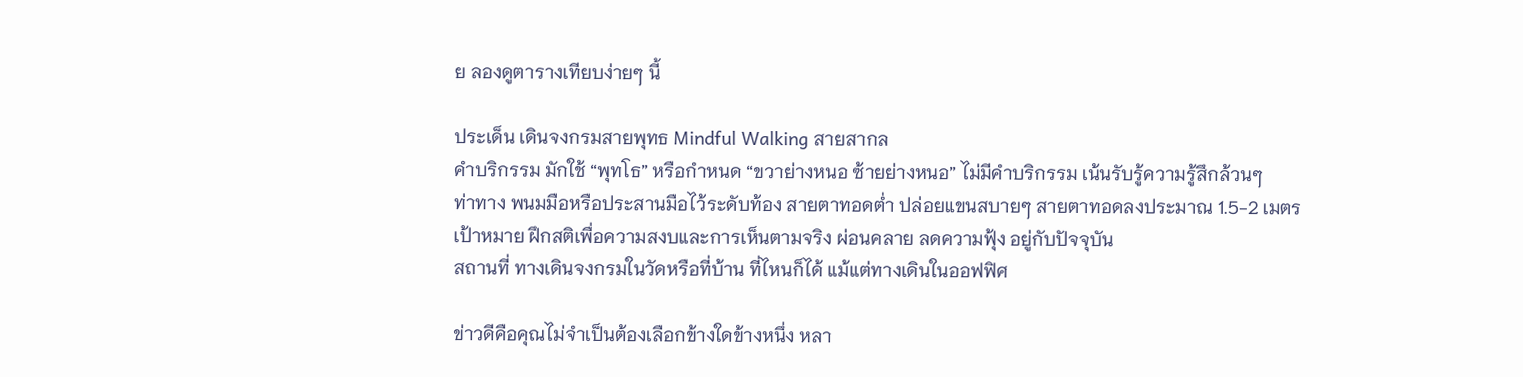ย ลองดูตารางเทียบง่ายๆ นี้

ประเด็น เดินจงกรมสายพุทธ Mindful Walking สายสากล
คำบริกรรม มักใช้ “พุทโธ” หรือกำหนด “ขวาย่างหนอ ซ้ายย่างหนอ” ไม่มีคำบริกรรม เน้นรับรู้ความรู้สึกล้วนๆ
ท่าทาง พนมมือหรือประสานมือไว้ระดับท้อง สายตาทอดต่ำ ปล่อยแขนสบายๆ สายตาทอดลงประมาณ 1.5-2 เมตร
เป้าหมาย ฝึกสติเพื่อความสงบและการเห็นตามจริง ผ่อนคลาย ลดความฟุ้ง อยู่กับปัจจุบัน
สถานที่ ทางเดินจงกรมในวัดหรือที่บ้าน ที่ไหนก็ได้ แม้แต่ทางเดินในออฟฟิศ

ข่าวดีคือคุณไม่จำเป็นต้องเลือกข้างใดข้างหนึ่ง หลา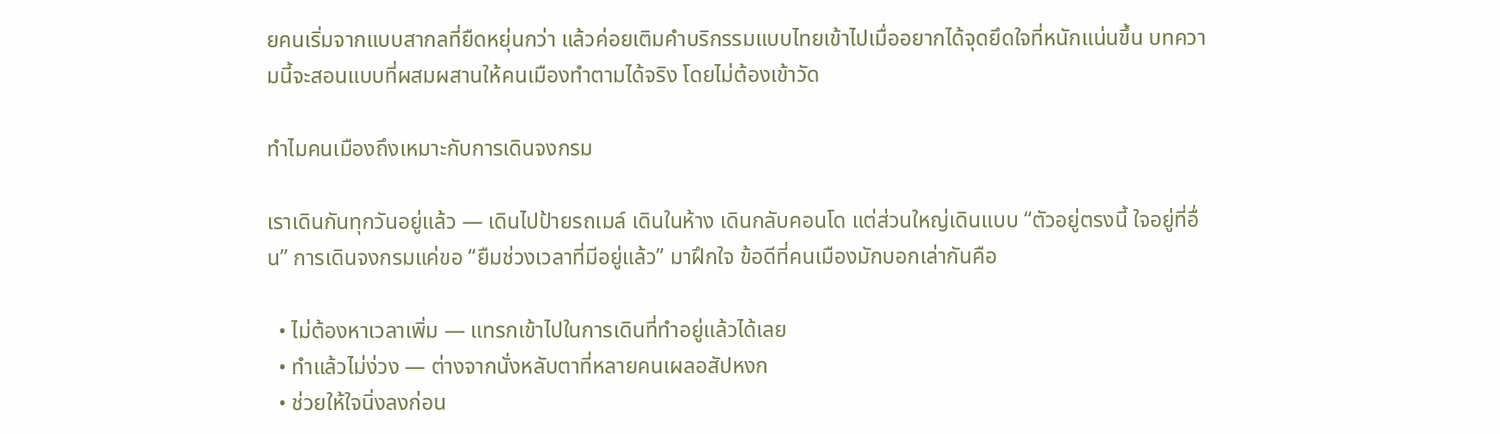ยคนเริ่มจากแบบสากลที่ยืดหยุ่นกว่า แล้วค่อยเติมคำบริกรรมแบบไทยเข้าไปเมื่ออยากได้จุดยึดใจที่หนักแน่นขึ้น บทความนี้จะสอนแบบที่ผสมผสานให้คนเมืองทำตามได้จริง โดยไม่ต้องเข้าวัด

ทำไมคนเมืองถึงเหมาะกับการเดินจงกรม

เราเดินกันทุกวันอยู่แล้ว — เดินไปป้ายรถเมล์ เดินในห้าง เดินกลับคอนโด แต่ส่วนใหญ่เดินแบบ “ตัวอยู่ตรงนี้ ใจอยู่ที่อื่น” การเดินจงกรมแค่ขอ “ยืมช่วงเวลาที่มีอยู่แล้ว” มาฝึกใจ ข้อดีที่คนเมืองมักบอกเล่ากันคือ

  • ไม่ต้องหาเวลาเพิ่ม — แทรกเข้าไปในการเดินที่ทำอยู่แล้วได้เลย
  • ทำแล้วไม่ง่วง — ต่างจากนั่งหลับตาที่หลายคนเผลอสัปหงก
  • ช่วยให้ใจนิ่งลงก่อน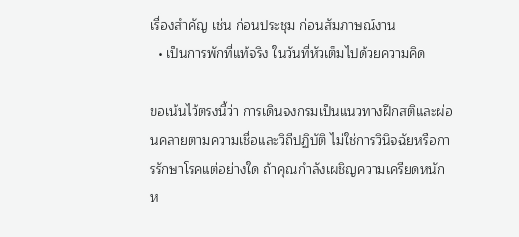เรื่องสำคัญ เช่น ก่อนประชุม ก่อนสัมภาษณ์งาน
  • เป็นการพักที่แท้จริง ในวันที่หัวเต็มไปด้วยความคิด

ขอเน้นไว้ตรงนี้ว่า การเดินจงกรมเป็นแนวทางฝึกสติและผ่อนคลายตามความเชื่อและวิถีปฏิบัติ ไม่ใช่การวินิจฉัยหรือการรักษาโรคแต่อย่างใด ถ้าคุณกำลังเผชิญความเครียดหนักห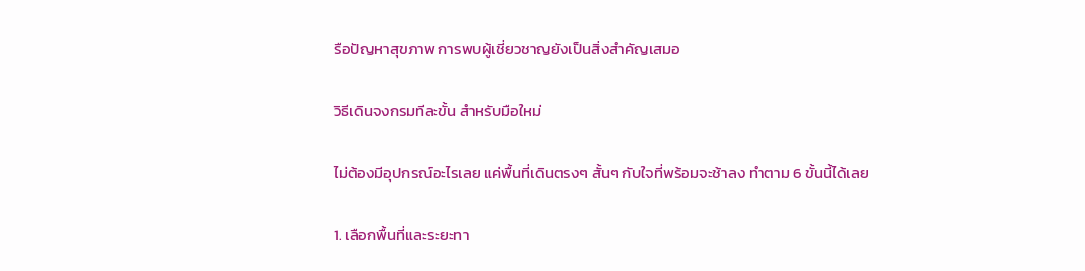รือปัญหาสุขภาพ การพบผู้เชี่ยวชาญยังเป็นสิ่งสำคัญเสมอ

วิธีเดินจงกรมทีละขั้น สำหรับมือใหม่

ไม่ต้องมีอุปกรณ์อะไรเลย แค่พื้นที่เดินตรงๆ สั้นๆ กับใจที่พร้อมจะช้าลง ทำตาม 6 ขั้นนี้ได้เลย

1. เลือกพื้นที่และระยะทา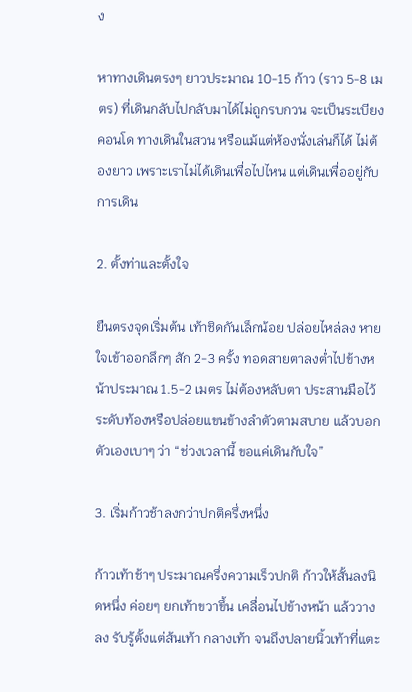ง

หาทางเดินตรงๆ ยาวประมาณ 10-15 ก้าว (ราว 5-8 เมตร) ที่เดินกลับไปกลับมาได้ไม่ถูกรบกวน จะเป็นระเบียงคอนโด ทางเดินในสวน หรือแม้แต่ห้องนั่งเล่นก็ได้ ไม่ต้องยาว เพราะเราไม่ได้เดินเพื่อไปไหน แต่เดินเพื่ออยู่กับการเดิน

2. ตั้งท่าและตั้งใจ

ยืนตรงจุดเริ่มต้น เท้าชิดกันเล็กน้อย ปล่อยไหล่ลง หายใจเข้าออกลึกๆ สัก 2-3 ครั้ง ทอดสายตาลงต่ำไปข้างหน้าประมาณ 1.5-2 เมตร ไม่ต้องหลับตา ประสานมือไว้ระดับท้องหรือปล่อยแขนข้างลำตัวตามสบาย แล้วบอกตัวเองเบาๆ ว่า “ช่วงเวลานี้ ขอแค่เดินกับใจ”

3. เริ่มก้าวช้าลงกว่าปกติครึ่งหนึ่ง

ก้าวเท้าช้าๆ ประมาณครึ่งความเร็วปกติ ก้าวให้สั้นลงนิดหนึ่ง ค่อยๆ ยกเท้าขวาขึ้น เคลื่อนไปข้างหน้า แล้ววางลง รับรู้ตั้งแต่ส้นเท้า กลางเท้า จนถึงปลายนิ้วเท้าที่แตะ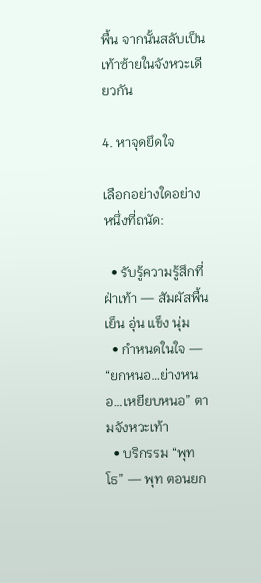พื้น จากนั้นสลับเป็นเท้าซ้ายในจังหวะเดียวกัน

4. หาจุดยึดใจ

เลือกอย่างใดอย่างหนึ่งที่ถนัด:

  • รับรู้ความรู้สึกที่ฝ่าเท้า — สัมผัสพื้นเย็น อุ่น แข็ง นุ่ม
  • กำหนดในใจ — “ยกหนอ…ย่างหนอ…เหยียบหนอ” ตามจังหวะเท้า
  • บริกรรม “พุทโธ” — พุท ตอนยก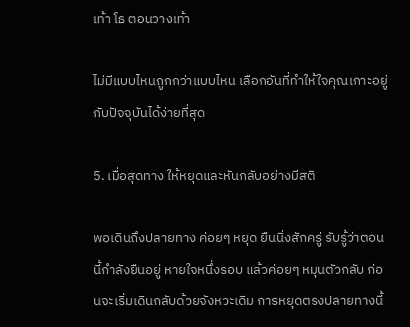เท้า โธ ตอนวางเท้า

ไม่มีแบบไหนถูกกว่าแบบไหน เลือกอันที่ทำให้ใจคุณเกาะอยู่กับปัจจุบันได้ง่ายที่สุด

5. เมื่อสุดทาง ให้หยุดและหันกลับอย่างมีสติ

พอเดินถึงปลายทาง ค่อยๆ หยุด ยืนนิ่งสักครู่ รับรู้ว่าตอนนี้กำลังยืนอยู่ หายใจหนึ่งรอบ แล้วค่อยๆ หมุนตัวกลับ ก่อนจะเริ่มเดินกลับด้วยจังหวะเดิม การหยุดตรงปลายทางนี้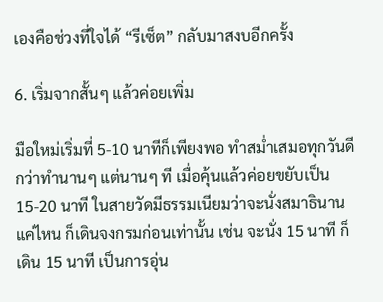เองคือช่วงที่ใจได้ “รีเซ็ต” กลับมาสงบอีกครั้ง

6. เริ่มจากสั้นๆ แล้วค่อยเพิ่ม

มือใหม่เริ่มที่ 5-10 นาทีก็เพียงพอ ทำสม่ำเสมอทุกวันดีกว่าทำนานๆ แต่นานๆ ที เมื่อคุ้นแล้วค่อยขยับเป็น 15-20 นาที ในสายวัดมีธรรมเนียมว่าจะนั่งสมาธินานแค่ไหน ก็เดินจงกรมก่อนเท่านั้น เช่น จะนั่ง 15 นาที ก็เดิน 15 นาที เป็นการอุ่น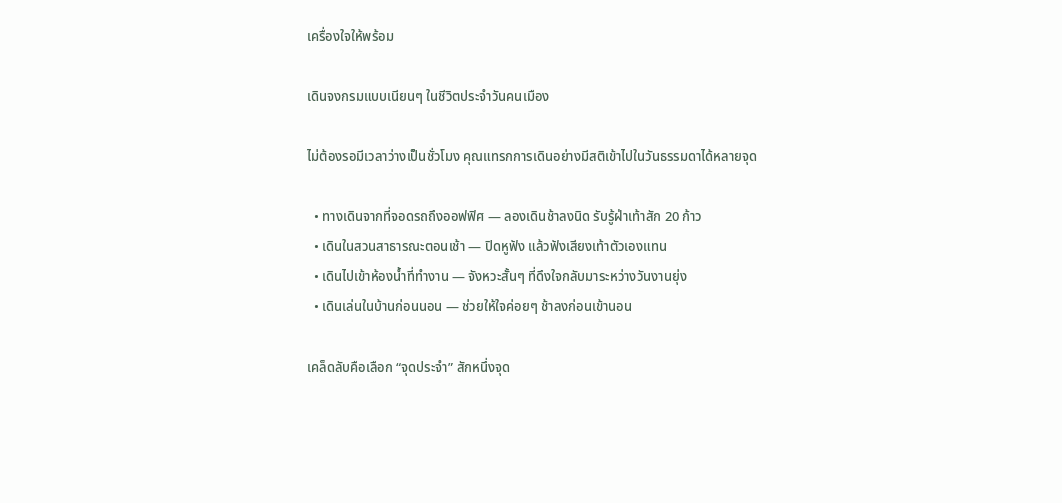เครื่องใจให้พร้อม

เดินจงกรมแบบเนียนๆ ในชีวิตประจำวันคนเมือง

ไม่ต้องรอมีเวลาว่างเป็นชั่วโมง คุณแทรกการเดินอย่างมีสติเข้าไปในวันธรรมดาได้หลายจุด

  • ทางเดินจากที่จอดรถถึงออฟฟิศ — ลองเดินช้าลงนิด รับรู้ฝ่าเท้าสัก 20 ก้าว
  • เดินในสวนสาธารณะตอนเช้า — ปิดหูฟัง แล้วฟังเสียงเท้าตัวเองแทน
  • เดินไปเข้าห้องน้ำที่ทำงาน — จังหวะสั้นๆ ที่ดึงใจกลับมาระหว่างวันงานยุ่ง
  • เดินเล่นในบ้านก่อนนอน — ช่วยให้ใจค่อยๆ ช้าลงก่อนเข้านอน

เคล็ดลับคือเลือก “จุดประจำ” สักหนึ่งจุด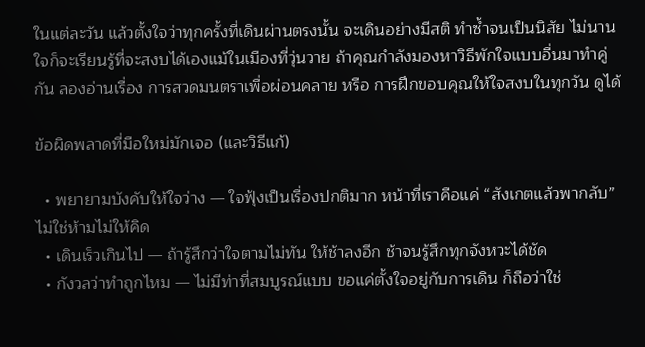ในแต่ละวัน แล้วตั้งใจว่าทุกครั้งที่เดินผ่านตรงนั้น จะเดินอย่างมีสติ ทำซ้ำจนเป็นนิสัย ไม่นานใจก็จะเรียนรู้ที่จะสงบได้เองแม้ในเมืองที่วุ่นวาย ถ้าคุณกำลังมองหาวิธีพักใจแบบอื่นมาทำคู่กัน ลองอ่านเรื่อง การสวดมนตราเพื่อผ่อนคลาย หรือ การฝึกขอบคุณให้ใจสงบในทุกวัน ดูได้

ข้อผิดพลาดที่มือใหม่มักเจอ (และวิธีแก้)

  • พยายามบังคับให้ใจว่าง — ใจฟุ้งเป็นเรื่องปกติมาก หน้าที่เราคือแค่ “สังเกตแล้วพากลับ” ไม่ใช่ห้ามไม่ให้คิด
  • เดินเร็วเกินไป — ถ้ารู้สึกว่าใจตามไม่ทัน ให้ช้าลงอีก ช้าจนรู้สึกทุกจังหวะได้ชัด
  • กังวลว่าทำถูกไหม — ไม่มีท่าที่สมบูรณ์แบบ ขอแค่ตั้งใจอยู่กับการเดิน ก็ถือว่าใช่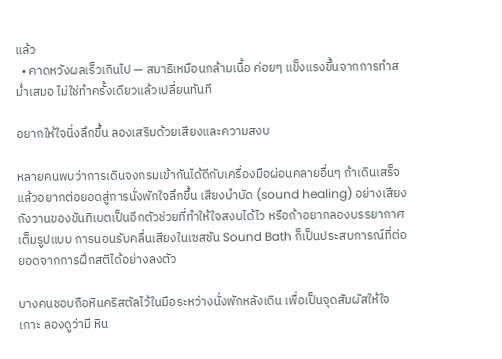แล้ว
  • คาดหวังผลเร็วเกินไป — สมาธิเหมือนกล้ามเนื้อ ค่อยๆ แข็งแรงขึ้นจากการทำสม่ำเสมอ ไม่ใช่ทำครั้งเดียวแล้วเปลี่ยนทันที

อยากให้ใจนิ่งลึกขึ้น ลองเสริมด้วยเสียงและความสงบ

หลายคนพบว่าการเดินจงกรมเข้ากันได้ดีกับเครื่องมือผ่อนคลายอื่นๆ ถ้าเดินเสร็จแล้วอยากต่อยอดสู่การนั่งพักใจลึกขึ้น เสียงบำบัด (sound healing) อย่างเสียงกังวานของขันทิเบตเป็นอีกตัวช่วยที่ทำให้ใจสงบได้ไว หรือถ้าอยากลองบรรยากาศเต็มรูปแบบ การนอนรับคลื่นเสียงในเซสชัน Sound Bath ก็เป็นประสบการณ์ที่ต่อยอดจากการฝึกสติได้อย่างลงตัว

บางคนชอบถือหินคริสตัลไว้ในมือระหว่างนั่งพักหลังเดิน เพื่อเป็นจุดสัมผัสให้ใจเกาะ ลองดูว่ามี หิน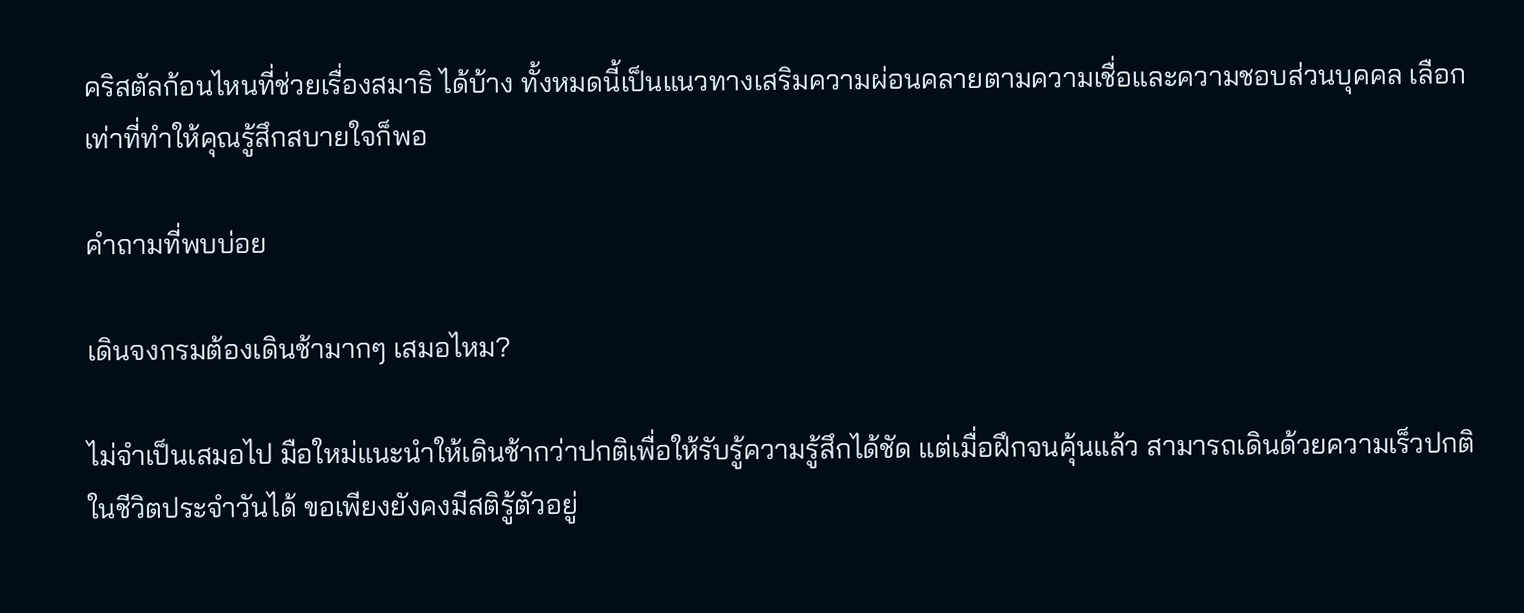คริสตัลก้อนไหนที่ช่วยเรื่องสมาธิ ได้บ้าง ทั้งหมดนี้เป็นแนวทางเสริมความผ่อนคลายตามความเชื่อและความชอบส่วนบุคคล เลือกเท่าที่ทำให้คุณรู้สึกสบายใจก็พอ

คำถามที่พบบ่อย

เดินจงกรมต้องเดินช้ามากๆ เสมอไหม?

ไม่จำเป็นเสมอไป มือใหม่แนะนำให้เดินช้ากว่าปกติเพื่อให้รับรู้ความรู้สึกได้ชัด แต่เมื่อฝึกจนคุ้นแล้ว สามารถเดินด้วยความเร็วปกติในชีวิตประจำวันได้ ขอเพียงยังคงมีสติรู้ตัวอยู่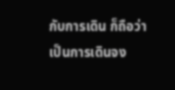กับการเดิน ก็ถือว่าเป็นการเดินจง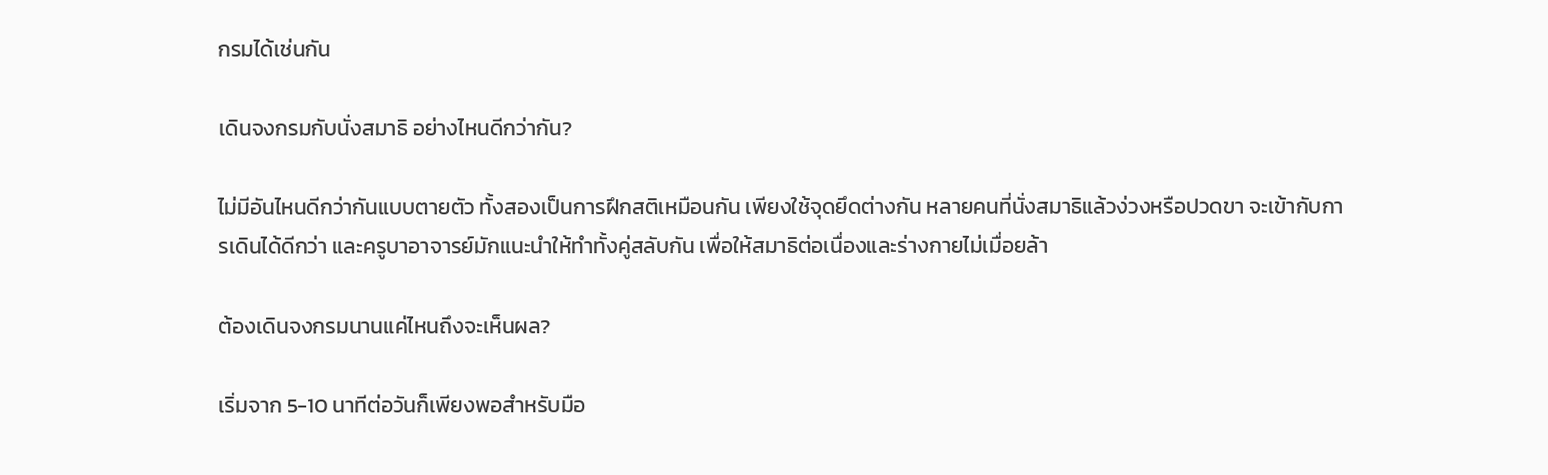กรมได้เช่นกัน

เดินจงกรมกับนั่งสมาธิ อย่างไหนดีกว่ากัน?

ไม่มีอันไหนดีกว่ากันแบบตายตัว ทั้งสองเป็นการฝึกสติเหมือนกัน เพียงใช้จุดยึดต่างกัน หลายคนที่นั่งสมาธิแล้วง่วงหรือปวดขา จะเข้ากับการเดินได้ดีกว่า และครูบาอาจารย์มักแนะนำให้ทำทั้งคู่สลับกัน เพื่อให้สมาธิต่อเนื่องและร่างกายไม่เมื่อยล้า

ต้องเดินจงกรมนานแค่ไหนถึงจะเห็นผล?

เริ่มจาก 5-10 นาทีต่อวันก็เพียงพอสำหรับมือ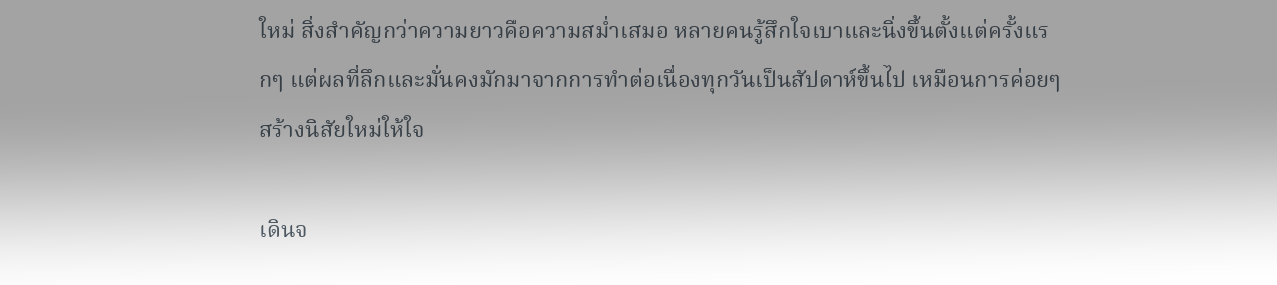ใหม่ สิ่งสำคัญกว่าความยาวคือความสม่ำเสมอ หลายคนรู้สึกใจเบาและนิ่งขึ้นตั้งแต่ครั้งแรกๆ แต่ผลที่ลึกและมั่นคงมักมาจากการทำต่อเนื่องทุกวันเป็นสัปดาห์ขึ้นไป เหมือนการค่อยๆ สร้างนิสัยใหม่ให้ใจ

เดินจ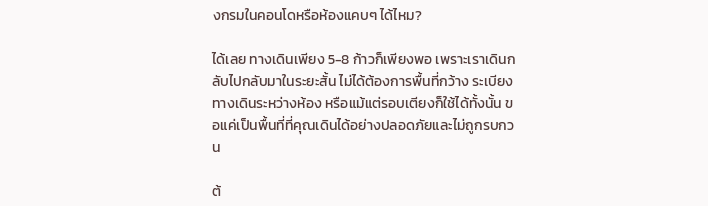งกรมในคอนโดหรือห้องแคบๆ ได้ไหม?

ได้เลย ทางเดินเพียง 5-8 ก้าวก็เพียงพอ เพราะเราเดินกลับไปกลับมาในระยะสั้น ไม่ได้ต้องการพื้นที่กว้าง ระเบียง ทางเดินระหว่างห้อง หรือแม้แต่รอบเตียงก็ใช้ได้ทั้งนั้น ขอแค่เป็นพื้นที่ที่คุณเดินได้อย่างปลอดภัยและไม่ถูกรบกวน

ต้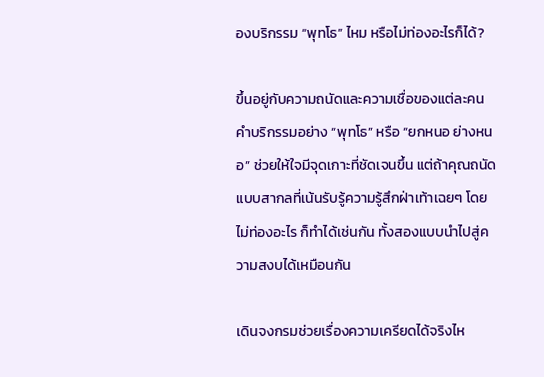องบริกรรม “พุทโธ” ไหม หรือไม่ท่องอะไรก็ได้?

ขึ้นอยู่กับความถนัดและความเชื่อของแต่ละคน คำบริกรรมอย่าง “พุทโธ” หรือ “ยกหนอ ย่างหนอ” ช่วยให้ใจมีจุดเกาะที่ชัดเจนขึ้น แต่ถ้าคุณถนัดแบบสากลที่เน้นรับรู้ความรู้สึกฝ่าเท้าเฉยๆ โดยไม่ท่องอะไร ก็ทำได้เช่นกัน ทั้งสองแบบนำไปสู่ความสงบได้เหมือนกัน

เดินจงกรมช่วยเรื่องความเครียดได้จริงไห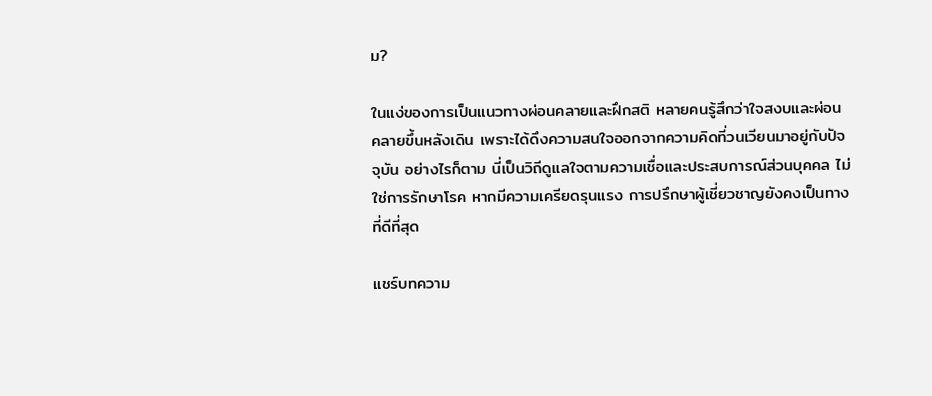ม?

ในแง่ของการเป็นแนวทางผ่อนคลายและฝึกสติ หลายคนรู้สึกว่าใจสงบและผ่อนคลายขึ้นหลังเดิน เพราะได้ดึงความสนใจออกจากความคิดที่วนเวียนมาอยู่กับปัจจุบัน อย่างไรก็ตาม นี่เป็นวิถีดูแลใจตามความเชื่อและประสบการณ์ส่วนบุคคล ไม่ใช่การรักษาโรค หากมีความเครียดรุนแรง การปรึกษาผู้เชี่ยวชาญยังคงเป็นทางที่ดีที่สุด

แชร์บทความ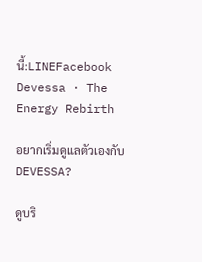นี้:LINEFacebook
Devessa · The Energy Rebirth

อยากเริ่มดูแลตัวเองกับ DEVESSA?

ดูบริ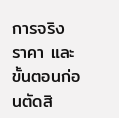การจริง ราคา และขั้นตอนก่อนตัดสิ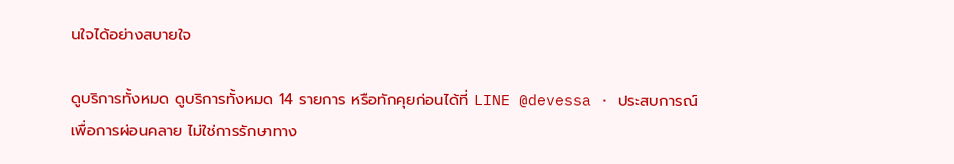นใจได้อย่างสบายใจ

ดูบริการทั้งหมด ดูบริการทั้งหมด 14 รายการ หรือทักคุยก่อนได้ที่ LINE @devessa · ประสบการณ์เพื่อการผ่อนคลาย ไม่ใช่การรักษาทาง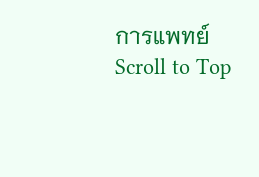การแพทย์
Scroll to Top